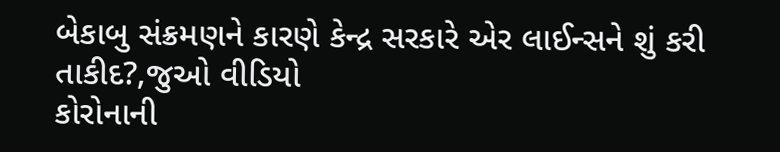બેકાબુ સંક્રમણને કારણે કેન્દ્ર સરકારે એર લાઈન્સને શું કરી તાકીદ?,જુઓ વીડિયો
કોરોનાની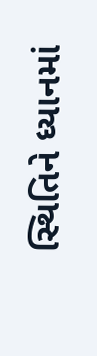સ્થિતિને ધ્યાનમાં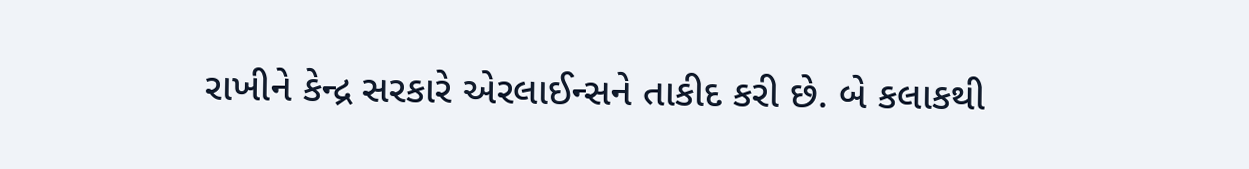રાખીને કેન્દ્ર સરકારે એરલાઈન્સને તાકીદ કરી છે. બે કલાકથી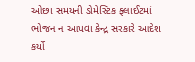ઓછા સમયની ડોમેસ્ટિક ફ્લાઈટમાં ભોજન ન આપવા કેન્દ્ર સરકારે આદેશ કર્યો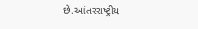છે.આંતરરાષ્ટ્રીય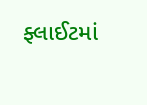ફ્લાઈટમાં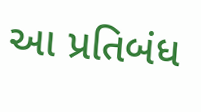આ પ્રતિબંધ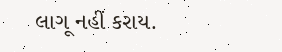લાગૂ નહીં કરાય.